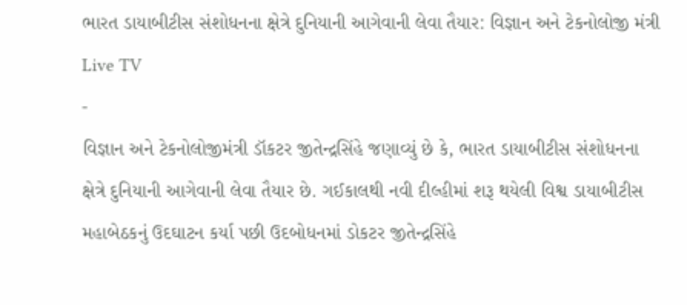ભારત ડાયાબીટીસ સંશોધનના ક્ષેત્રે દુનિયાની આગેવાની લેવા તૈયાર: વિજ્ઞાન અને ટેકનોલોજી મંત્રી
Live TV
-
વિજ્ઞાન અને ટેકનોલોજીમંત્રી ડૉકટર જીતેન્દ્રસિંહે જણાવ્યું છે કે, ભારત ડાયાબીટીસ સંશોધનના ક્ષેત્રે દુનિયાની આગેવાની લેવા તૈયાર છે. ગઈકાલથી નવી દીલ્હીમાં શરૂ થયેલી વિશ્વ ડાયાબીટીસ મહાબેઠકનું ઉદઘાટન કર્યા પછી ઉદબોધનમાં ડોકટર જીતેન્દ્રસિંહે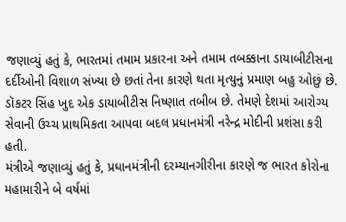જણાવ્યું હતું કે, ભારતમાં તમામ પ્રકારના અને તમામ તબક્કાના ડાયાબીટીસના દર્દીઓની વિશાળ સંખ્યા છે છતાં તેના કારણે થતા મૃત્યુનું પ્રમાણ બહુ ઓછું છે. ડૉકટર સિંહ ખુદ એક ડાયાબીટીસ નિષ્ણાત તબીબ છે. તેમણે દેશમાં આરોગ્ય સેવાની ઉચ્ચ પ્રાથમિકતા આપવા બદલ પ્રધાનમંત્રી નરેન્દ્ર મોદીની પ્રશંસા કરી હતી.
મંત્રીએ જણાવ્યું હતું કે, પ્રધાનમંત્રીની દરમ્યાનગીરીના કારણે જ ભારત કોરોના મહામારીને બે વર્ષમાં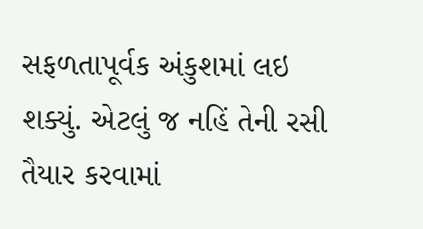સફળતાપૂર્વક અંકુશમાં લઇ શક્યું. એટલું જ નહિં તેની રસી તૈયાર કરવામાં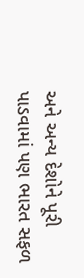અને અન્ય દેશોને પૂરી પાડવામાં પણ ભારત સફળ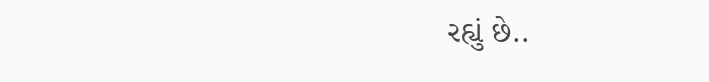રહ્યું છે..